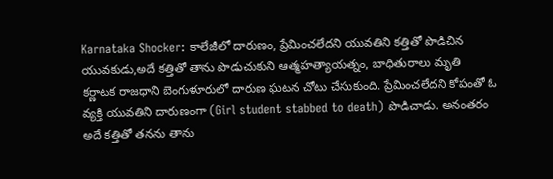Karnataka Shocker: కాలేజీలో దారుణం, ప్రేమించలేదని యువతిని కత్తితో పొడిచిన యువకుడు,అదే కత్తితో తాను పొడుచుకుని ఆత్మహత్యాయత్నం, బాధితురాలు మృతి
కర్ణాటక రాజధాని బెంగుళూరులో దారుణ ఘటన చోటు చేసుకుంది. ప్రేమించలేదని కోపంతో ఓ వ్యక్తి యువతిని దారుణంగా (Girl student stabbed to death) పొడిచాడు. అనంతరం అదే కత్తితో తనను తాను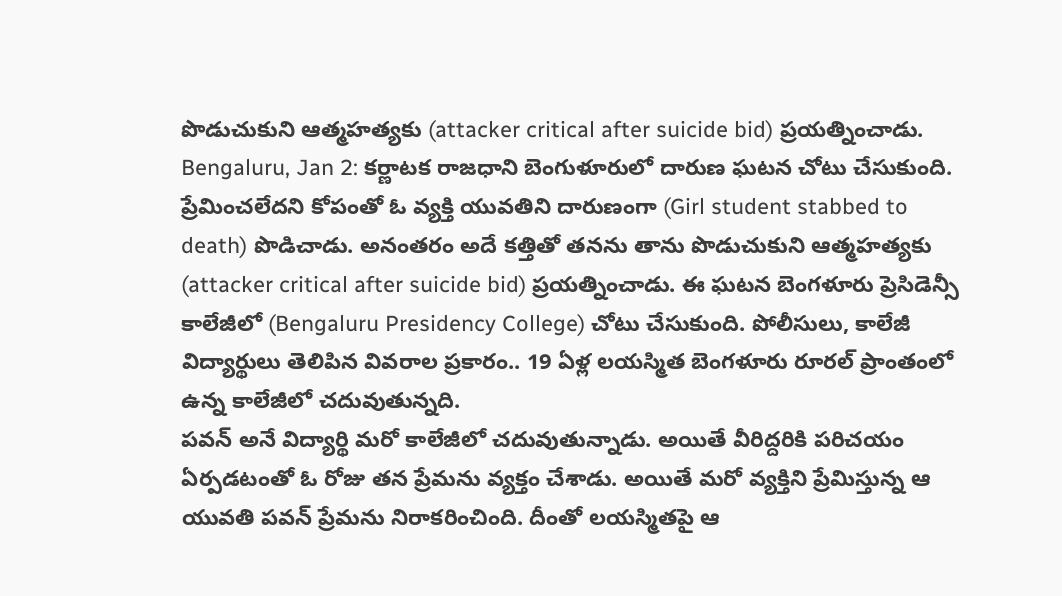పొడుచుకుని ఆత్మహత్యకు (attacker critical after suicide bid) ప్రయత్నించాడు.
Bengaluru, Jan 2: కర్ణాటక రాజధాని బెంగుళూరులో దారుణ ఘటన చోటు చేసుకుంది. ప్రేమించలేదని కోపంతో ఓ వ్యక్తి యువతిని దారుణంగా (Girl student stabbed to death) పొడిచాడు. అనంతరం అదే కత్తితో తనను తాను పొడుచుకుని ఆత్మహత్యకు (attacker critical after suicide bid) ప్రయత్నించాడు. ఈ ఘటన బెంగళూరు ప్రెసిడెన్సీ కాలేజీలో (Bengaluru Presidency College) చోటు చేసుకుంది. పోలీసులు, కాలేజీ విద్యార్థులు తెలిపిన వివరాల ప్రకారం.. 19 ఏళ్ల లయస్మిత బెంగళూరు రూరల్ ప్రాంతంలో ఉన్న కాలేజీలో చదువుతున్నది.
పవన్ అనే విద్యార్థి మరో కాలేజీలో చదువుతున్నాడు. అయితే వీరిద్దరికి పరిచయం ఏర్పడటంతో ఓ రోజు తన ప్రేమను వ్యక్తం చేశాడు. అయితే మరో వ్యక్తిని ప్రేమిస్తున్న ఆ యువతి పవన్ ప్రేమను నిరాకరించింది. దీంతో లయస్మితపై ఆ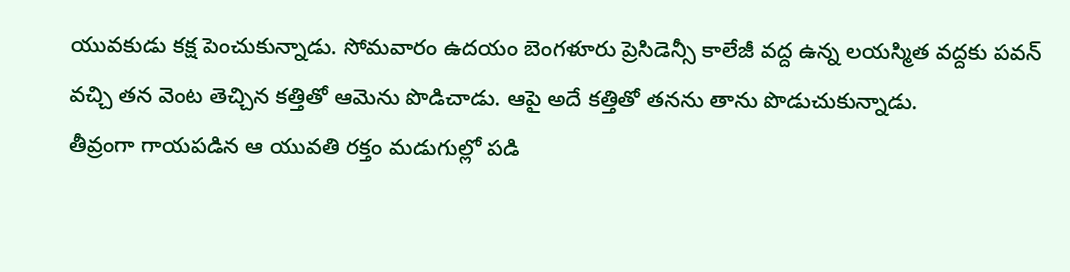యువకుడు కక్ష పెంచుకున్నాడు. సోమవారం ఉదయం బెంగళూరు ప్రెసిడెన్సీ కాలేజీ వద్ద ఉన్న లయస్మిత వద్దకు పవన్ వచ్చి తన వెంట తెచ్చిన కత్తితో ఆమెను పొడిచాడు. ఆపై అదే కత్తితో తనను తాను పొడుచుకున్నాడు.
తీవ్రంగా గాయపడిన ఆ యువతి రక్తం మడుగుల్లో పడి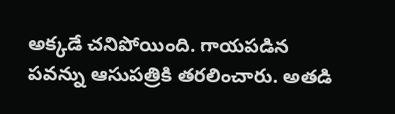అక్కడే చనిపోయింది. గాయపడిన పవన్ను ఆసుపత్రికి తరలించారు. అతడి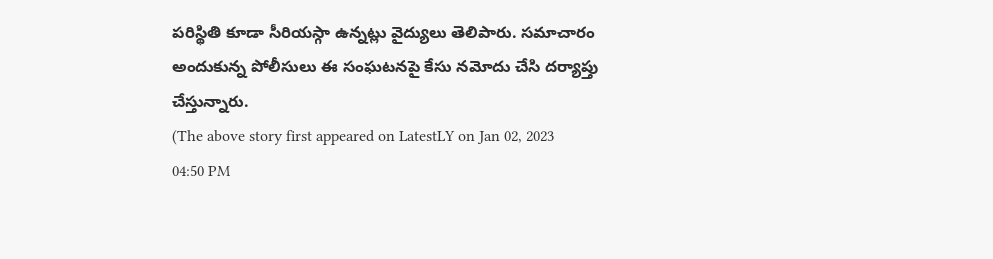పరిస్థితి కూడా సీరియస్గా ఉన్నట్లు వైద్యులు తెలిపారు. సమాచారం అందుకున్న పోలీసులు ఈ సంఘటనపై కేసు నమోదు చేసి దర్యాప్తు చేస్తున్నారు.
(The above story first appeared on LatestLY on Jan 02, 2023 04:50 PM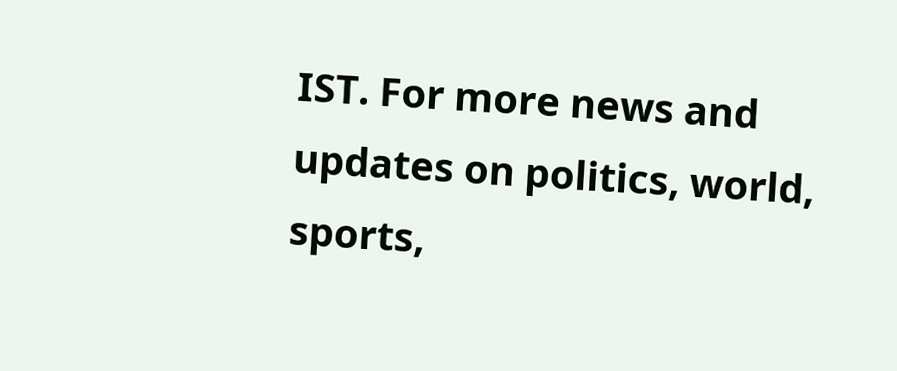IST. For more news and updates on politics, world, sports,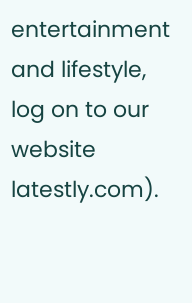entertainment and lifestyle, log on to our website latestly.com).